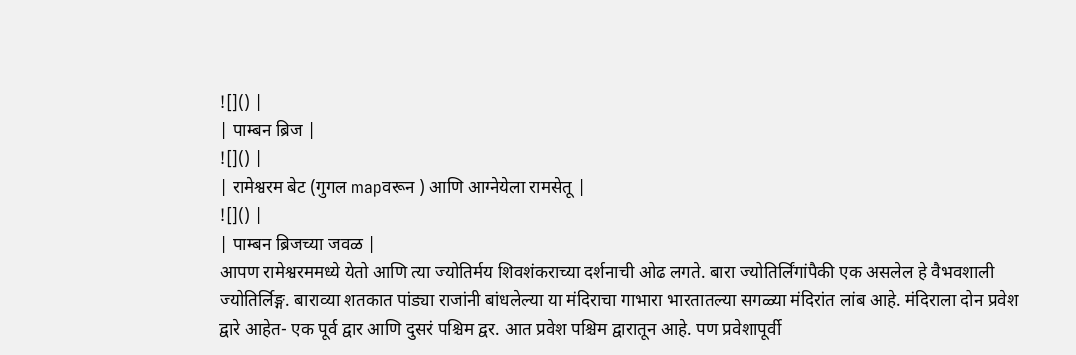![]() |
| पाम्बन ब्रिज |
![]() |
| रामेश्वरम बेट (गुगल mapवरून ) आणि आग्नेयेला रामसेतू |
![]() |
| पाम्बन ब्रिजच्या जवळ |
आपण रामेश्वरममध्ये येतो आणि त्या ज्योतिर्मय शिवशंकराच्या दर्शनाची ओढ लगते. बारा ज्योतिर्लिंगांपैकी एक असलेल हे वैभवशाली ज्योतिर्लिङ्ग. बाराव्या शतकात पांड्या राजांनी बांधलेल्या या मंदिराचा गाभारा भारतातल्या सगळ्या मंदिरांत लांब आहे. मंदिराला दोन प्रवेश द्वारे आहेत- एक पूर्व द्वार आणि दुसरं पश्चिम द्वर. आत प्रवेश पश्चिम द्वारातून आहे. पण प्रवेशापूर्वी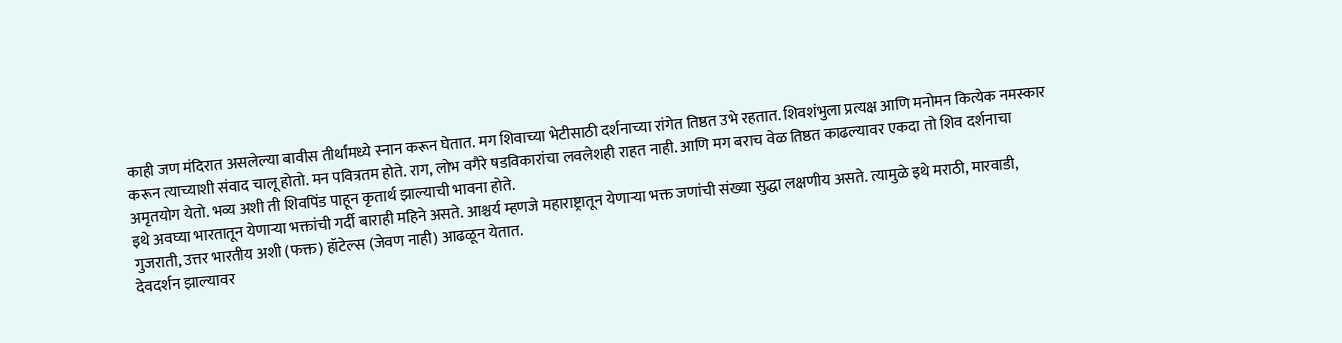काही जण मंदिरात असलेल्या बावीस तीर्थांमध्ये स्नान करून घेतात. मग शिवाच्या भेटीसाठी दर्शनाच्या रांगेत तिष्ठत उभे रहतात. शिवशंभुला प्रत्यक्ष आणि मनोमन कित्येक नमस्कार करून त्याच्याशी संवाद चालू होतो. मन पवित्रतम होते. राग, लोभ वगैरे षडविकारांचा लवलेशही राहत नाही. आणि मग बराच वेळ तिष्ठत काढल्यावर एकदा तो शिव दर्शनाचा अमृतयोग येतो. भव्य अशी ती शिवपिंड पाहून कृतार्थ झाल्याची भावना होते.
इथे अवघ्या भारतातून येणाऱ्या भक्तांची गर्दी बाराही महिने असते. आश्चर्य म्हणजे महाराष्ट्रातून येणाऱ्या भक्त जणांची संख्या सुद्धा लक्षणीय असते. त्यामुळे इथे मराठी, मारवाडी, गुजराती, उत्तर भारतीय अशी (फक्त) हॉटेल्स (जेवण नाही) आढळून येतात.
देवदर्शन झाल्यावर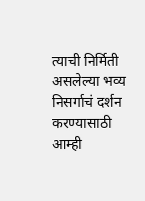त्याची निर्मिती असलेल्या भव्य निसर्गाचं दर्शन करण्यासाठी आम्ही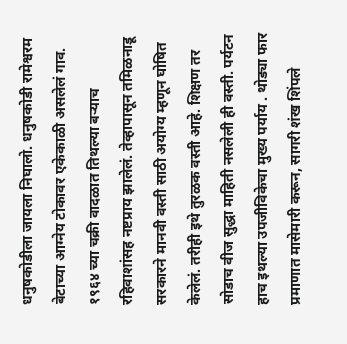धनुषकोडीला जायला निघालो. धनुषकोडी रामेश्वरम बेटाच्या आग्नेय टोकावर एकेकाळी असलेलं गाव. १९६४ च्या चक्री वादळात तिथल्या बऱ्याच रहिवाशांसह नष्टप्राय झालेलं. तेव्हापासून तमिळनाडू सरकारने मानवी वस्ती साठी अयोग्य म्हणून घोषित केलेलं. तरीही इथे तुरळक वस्ती आहे. शिक्षण तर सोडाच वीज सुद्धा माहिती नसलेली ही वस्ती. पर्यटन हाच इथल्या उपजीविकेचा मुख्य पर्याय . थोड्या फार प्रमाणात मासेमारी करून, सागरी शंख शिंपले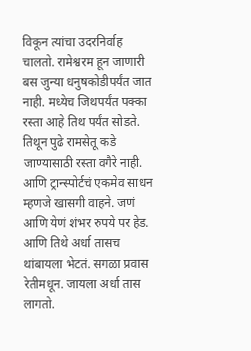विकून त्यांचा उदरनिर्वाह चालतो. रामेश्वरम हून जाणारी बस जुन्या धनुषकोडीपर्यंत जात नाही. मध्येच जिथपर्यंत पक्का रस्ता आहे तिथ पर्यंत सोडते. तिथून पुढे रामसेतू कडे जाण्यासाठी रस्ता वगैरे नाही. आणि ट्रान्स्पोर्टचं एकमेव साधन म्हणजे खासगी वाहने. जणं आणि येणं शंभर रुपये पर हेड. आणि तिथे अर्धा तासच थांबायला भेटतं. सगळा प्रवास रेतीमधून. जायला अर्धा तास लागतो.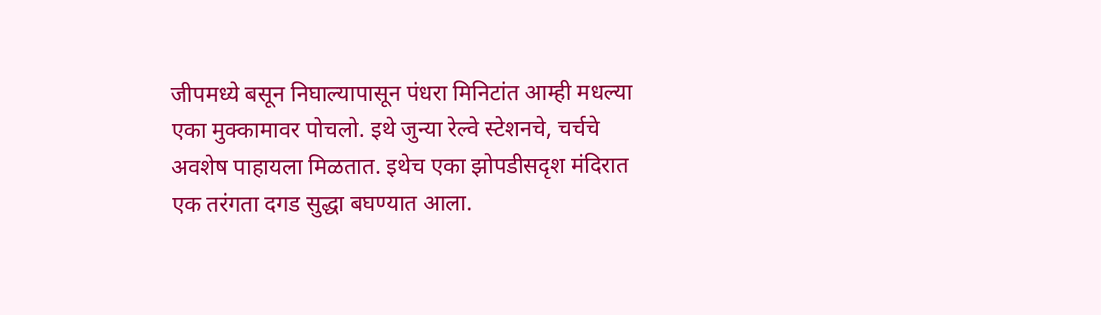जीपमध्ये बसून निघाल्यापासून पंधरा मिनिटांत आम्ही मधल्या एका मुक्कामावर पोचलो. इथे जुन्या रेल्वे स्टेशनचे, चर्चचे अवशेष पाहायला मिळतात. इथेच एका झोपडीसदृश मंदिरात एक तरंगता दगड सुद्धा बघण्यात आला.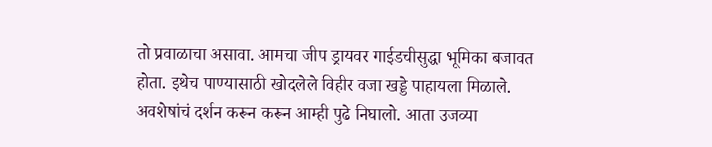तो प्रवाळाचा असावा. आमचा जीप ड्रायवर गाईडचीसुद्धा भूमिका बजावत होता. इथेच पाण्यासाठी खोदलेले विहीर वजा खड्डे पाहायला मिळाले. अवशेषांचं दर्शन करून करून आम्ही पुढे निघालो. आता उजव्या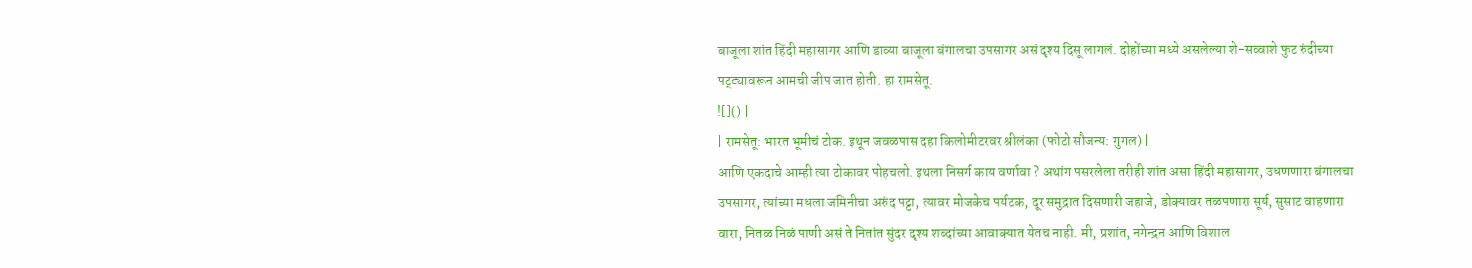बाजूला शांत हिंदी महासागर आणि डाव्या बाजूला बंगालचा उपसागर असं दृश्य दिसू लागलं. दोहोंच्या मध्ये असलेल्या शे-सव्वाशे फुट रुंदीच्या पट्ट्यावरून आमची जीप जात होती. हा रामसेतू.
![]() |
| रामसेतू: भारत भूमीचं टोक. इथून जवळपास दहा किलोमीटरवर श्रीलंका (फोटो सौजन्य: गुगल) |
आणि एकदाचे आम्ही त्या टोकावर पोहचलो. इथला निसर्ग काय वर्णावा ? अथांग पसरलेला तरीही शांत असा हिंदी महासागर, उधणणारा बंगालचा उपसागर, त्यांच्या मधला जमिनीचा अरुंद पट्टा, त्यावर मोजकेच पर्यटक, दूर समुद्रात दिसणारी जहाजे, डोक्यावर तळपणारा सूर्य, सुसाट वाहणारा वारा, नितळ निळं पाणी असं ते नितांत सुंदर दृश्य शब्दांच्या आवाक्यात येतच नाही. मी, प्रशांत, नगेन्द्रन आणि विशाल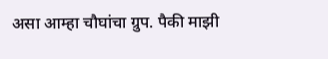असा आम्हा चौघांचा ग्रुप. पैकी माझी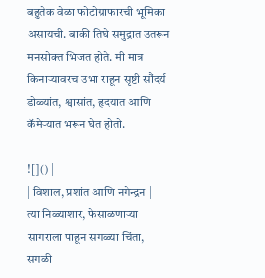बहुतेक वेळा फोटोग्राफारची भूमिका असायची. बाकी तिघे समुद्रात उतरून मनसोक्त भिजत होते. मी मात्र किनाऱ्यावरच उभा राहून सृष्टी सौंदर्य डोळ्यांत, श्वासांत, हृदयात आणि कॅमेऱ्यात भरून घेत होतो.

![]() |
| विशाल, प्रशांत आणि नगेन्द्रन |
त्या निळ्याशार, फेसाळणाऱ्या सागराला पाहून सगळ्या चिंता, सगळी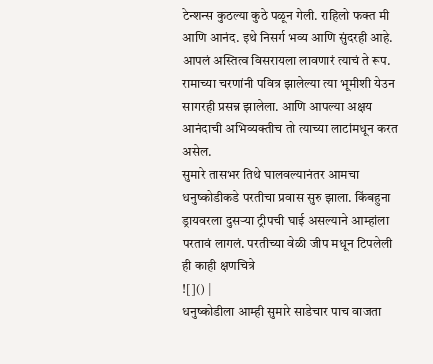टेन्शन्स कुठल्या कुठे पळून गेली. राहिलो फक्त मी आणि आनंद. इथे निसर्ग भव्य आणि सुंदरही आहे. आपलं अस्तित्व विसरायला लावणारं त्याचं ते रूप. रामाच्या चरणांनी पवित्र झालेल्या त्या भूमीशी येउन सागरही प्रसन्न झालेला. आणि आपल्या अक्षय आनंदाची अभिव्यक्तीच तो त्याच्या लाटांमधून करत असेल.
सुमारे तासभर तिथे घालवल्यानंतर आमचा धनुष्कोडीकडे परतीचा प्रवास सुरु झाला. किंबहुना ड्रायवरला दुसऱ्या ट्रीपची घाई असल्याने आम्हांला परतावं लागलं. परतीच्या वेळी जीप मधून टिपलेली ही काही क्षणचित्रे
![]() |
धनुष्कोडीला आम्ही सुमारे साडेचार पाच वाजता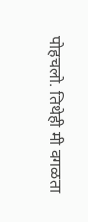पोहचलो. तिथेही मी वगळता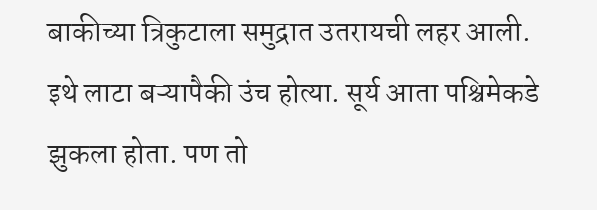बाकीच्या त्रिकुटाला समुद्रात उतरायची लहर आली. इथे लाटा बऱ्यापैकी उंच होत्या. सूर्य आता पश्चिमेकडे झुकला होता. पण तो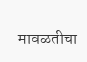मावळतीचा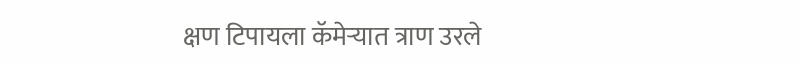क्षण टिपायला कॅमेऱ्यात त्राण उरले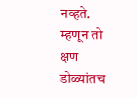नव्हते. म्हणून तो क्षण डोळ्यांतच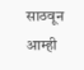साठवून आम्ही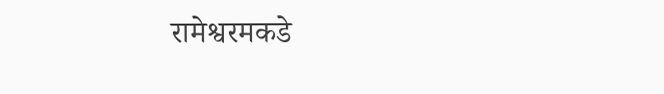रामेश्वरमकडे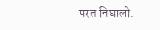परत निघालो.